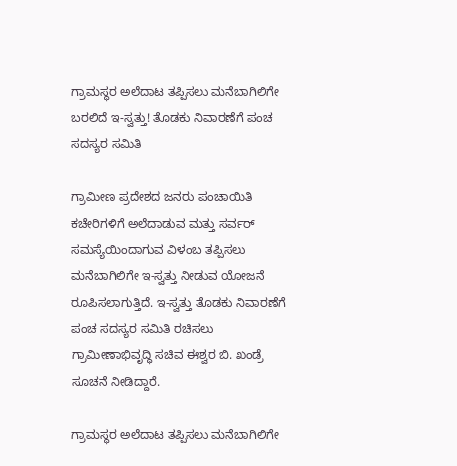ಗ್ರಾಮಸ್ಥರ ಅಲೆದಾಟ ತಪ್ಪಿಸಲು ಮನೆಬಾಗಿಲಿಗೇ ಬರಲಿದೆ ಇ-ಸ್ವತ್ತು! ತೊಡಕು ನಿವಾರಣೆಗೆ ಪಂಚ ಸದಸ್ಯರ ಸಮಿತಿ

ಗ್ರಾಮೀಣ ಪ್ರದೇಶದ ಜನರು ಪಂಚಾಯಿತಿ ಕಚೇರಿಗಳಿಗೆ ಅಲೆದಾಡುವ ಮತ್ತು ಸರ್ವರ್ ಸಮಸ್ಯೆಯಿಂದಾಗುವ ವಿಳಂಬ ತಪ್ಪಿಸಲು ಮನೆಬಾಗಿಲಿಗೇ ಇ-ಸ್ವತ್ತು ನೀಡುವ ಯೋಜನೆ ರೂಪಿಸಲಾಗುತ್ತಿದೆ. ಇ-ಸ್ವತ್ತು ತೊಡಕು ನಿವಾರಣೆಗೆ ಪಂಚ ಸದಸ್ಯರ ಸಮಿತಿ ರಚಿಸಲು ಗ್ರಾಮೀಣಾಭಿವೃದ್ಧಿ ಸಚಿವ ಈಶ್ವರ ಬಿ. ಖಂಡ್ರೆ ಸೂಚನೆ ನೀಡಿದ್ದಾರೆ.

ಗ್ರಾಮಸ್ಥರ ಅಲೆದಾಟ ತಪ್ಪಿಸಲು ಮನೆಬಾಗಿಲಿಗೇ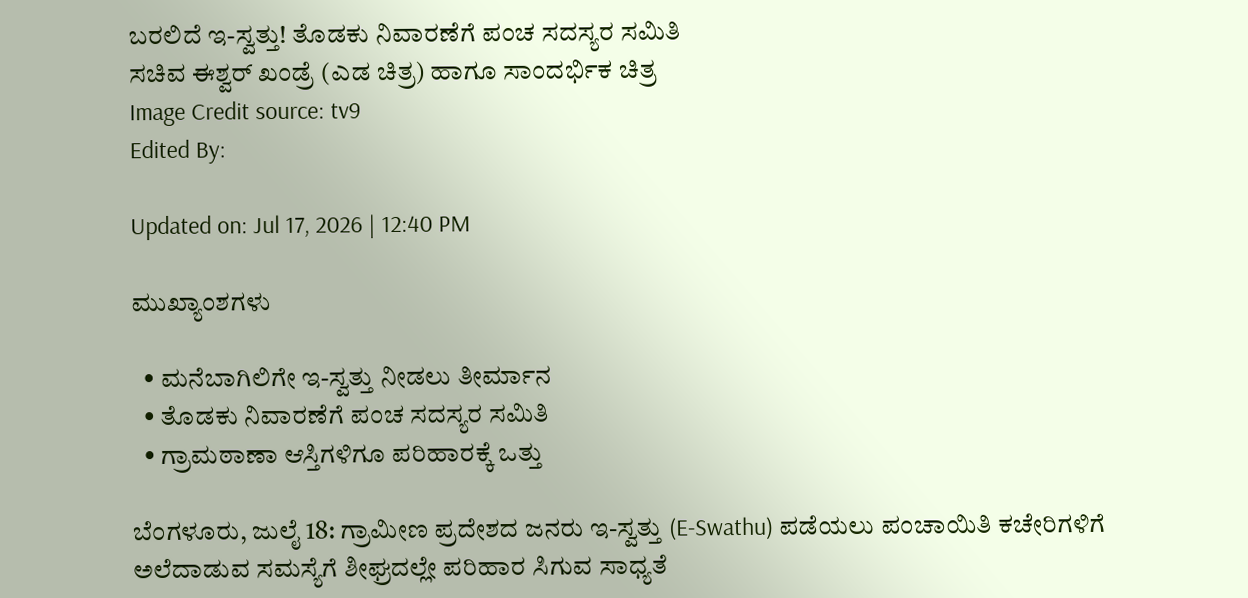ಬರಲಿದೆ ಇ-ಸ್ವತ್ತು! ತೊಡಕು ನಿವಾರಣೆಗೆ ಪಂಚ ಸದಸ್ಯರ ಸಮಿತಿ
ಸಚಿವ ಈಶ್ವರ್ ಖಂಡ್ರೆ (ಎಡ ಚಿತ್ರ) ಹಾಗೂ ಸಾಂದರ್ಭಿಕ ಚಿತ್ರ
Image Credit source: tv9
Edited By:

Updated on: Jul 17, 2026 | 12:40 PM

ಮುಖ್ಯಾಂಶಗಳು

  • ಮನೆಬಾಗಿಲಿಗೇ ಇ-ಸ್ವತ್ತು ನೀಡಲು ತೀರ್ಮಾನ
  • ತೊಡಕು ನಿವಾರಣೆಗೆ ಪಂಚ ಸದಸ್ಯರ ಸಮಿತಿ
  • ಗ್ರಾಮಠಾಣಾ ಆಸ್ತಿಗಳಿಗೂ ಪರಿಹಾರಕ್ಕೆ ಒತ್ತು

ಬೆಂಗಳೂರು, ಜುಲೈ 18: ಗ್ರಾಮೀಣ ಪ್ರದೇಶದ ಜನರು ಇ-ಸ್ವತ್ತು (E-Swathu) ಪಡೆಯಲು ಪಂಚಾಯಿತಿ ಕಚೇರಿಗಳಿಗೆ ಅಲೆದಾಡುವ ಸಮಸ್ಯೆಗೆ ಶೀಘ್ರದಲ್ಲೇ ಪರಿಹಾರ ಸಿಗುವ ಸಾಧ್ಯತೆ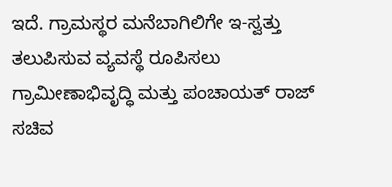ಇದೆ. ಗ್ರಾಮಸ್ಥರ ಮನೆಬಾಗಿಲಿಗೇ ಇ-ಸ್ವತ್ತು ತಲುಪಿಸುವ ವ್ಯವಸ್ಥೆ ರೂಪಿಸಲು ಗ್ರಾಮೀಣಾಭಿವೃದ್ಧಿ ಮತ್ತು ಪಂಚಾಯತ್ ರಾಜ್ ಸಚಿವ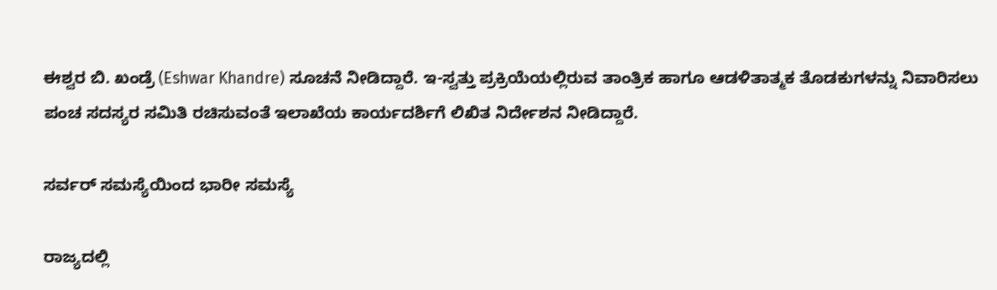ಈಶ್ವರ ಬಿ. ಖಂಡ್ರೆ (Eshwar Khandre) ಸೂಚನೆ ನೀಡಿದ್ದಾರೆ. ಇ-ಸ್ವತ್ತು ಪ್ರಕ್ರಿಯೆಯಲ್ಲಿರುವ ತಾಂತ್ರಿಕ ಹಾಗೂ ಆಡಳಿತಾತ್ಮಕ ತೊಡಕುಗಳನ್ನು ನಿವಾರಿಸಲು ಪಂಚ ಸದಸ್ಯರ ಸಮಿತಿ ರಚಿಸುವಂತೆ ಇಲಾಖೆಯ ಕಾರ್ಯದರ್ಶಿಗೆ ಲಿಖಿತ ನಿರ್ದೇಶನ ನೀಡಿದ್ದಾರೆ.

ಸರ್ವರ್ ಸಮಸ್ಯೆಯಿಂದ ಭಾರೀ ಸಮಸ್ಯೆ

ರಾಜ್ಯದಲ್ಲಿ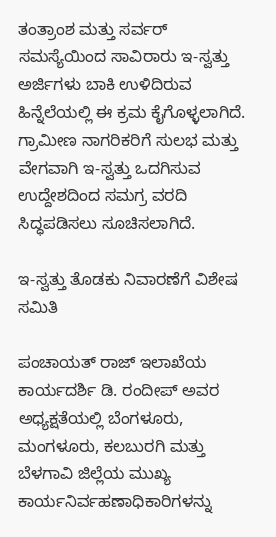ತಂತ್ರಾಂಶ ಮತ್ತು ಸರ್ವರ್ ಸಮಸ್ಯೆಯಿಂದ ಸಾವಿರಾರು ಇ-ಸ್ವತ್ತು ಅರ್ಜಿಗಳು ಬಾಕಿ ಉಳಿದಿರುವ ಹಿನ್ನೆಲೆಯಲ್ಲಿ ಈ ಕ್ರಮ ಕೈಗೊಳ್ಳಲಾಗಿದೆ. ಗ್ರಾಮೀಣ ನಾಗರಿಕರಿಗೆ ಸುಲಭ ಮತ್ತು ವೇಗವಾಗಿ ಇ-ಸ್ವತ್ತು ಒದಗಿಸುವ ಉದ್ದೇಶದಿಂದ ಸಮಗ್ರ ವರದಿ ಸಿದ್ಧಪಡಿಸಲು ಸೂಚಿಸಲಾಗಿದೆ.

ಇ-ಸ್ವತ್ತು ತೊಡಕು ನಿವಾರಣೆಗೆ ವಿಶೇಷ ಸಮಿತಿ

ಪಂಚಾಯತ್ ರಾಜ್ ಇಲಾಖೆಯ ಕಾರ್ಯದರ್ಶಿ ಡಿ. ರಂದೀಪ್ ಅವರ ಅಧ್ಯಕ್ಷತೆಯಲ್ಲಿ ಬೆಂಗಳೂರು, ಮಂಗಳೂರು, ಕಲಬುರಗಿ ಮತ್ತು ಬೆಳಗಾವಿ ಜಿಲ್ಲೆಯ ಮುಖ್ಯ ಕಾರ್ಯನಿರ್ವಹಣಾಧಿಕಾರಿಗಳನ್ನು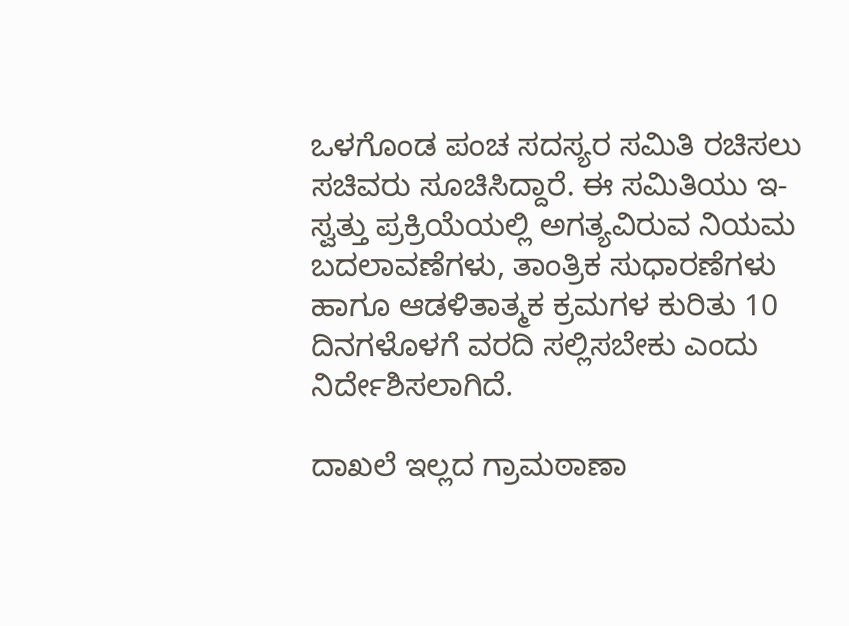ಒಳಗೊಂಡ ಪಂಚ ಸದಸ್ಯರ ಸಮಿತಿ ರಚಿಸಲು ಸಚಿವರು ಸೂಚಿಸಿದ್ದಾರೆ. ಈ ಸಮಿತಿಯು ಇ-ಸ್ವತ್ತು ಪ್ರಕ್ರಿಯೆಯಲ್ಲಿ ಅಗತ್ಯವಿರುವ ನಿಯಮ ಬದಲಾವಣೆಗಳು, ತಾಂತ್ರಿಕ ಸುಧಾರಣೆಗಳು ಹಾಗೂ ಆಡಳಿತಾತ್ಮಕ ಕ್ರಮಗಳ ಕುರಿತು 10 ದಿನಗಳೊಳಗೆ ವರದಿ ಸಲ್ಲಿಸಬೇಕು ಎಂದು ನಿರ್ದೇಶಿಸಲಾಗಿದೆ.

ದಾಖಲೆ ಇಲ್ಲದ ಗ್ರಾಮಠಾಣಾ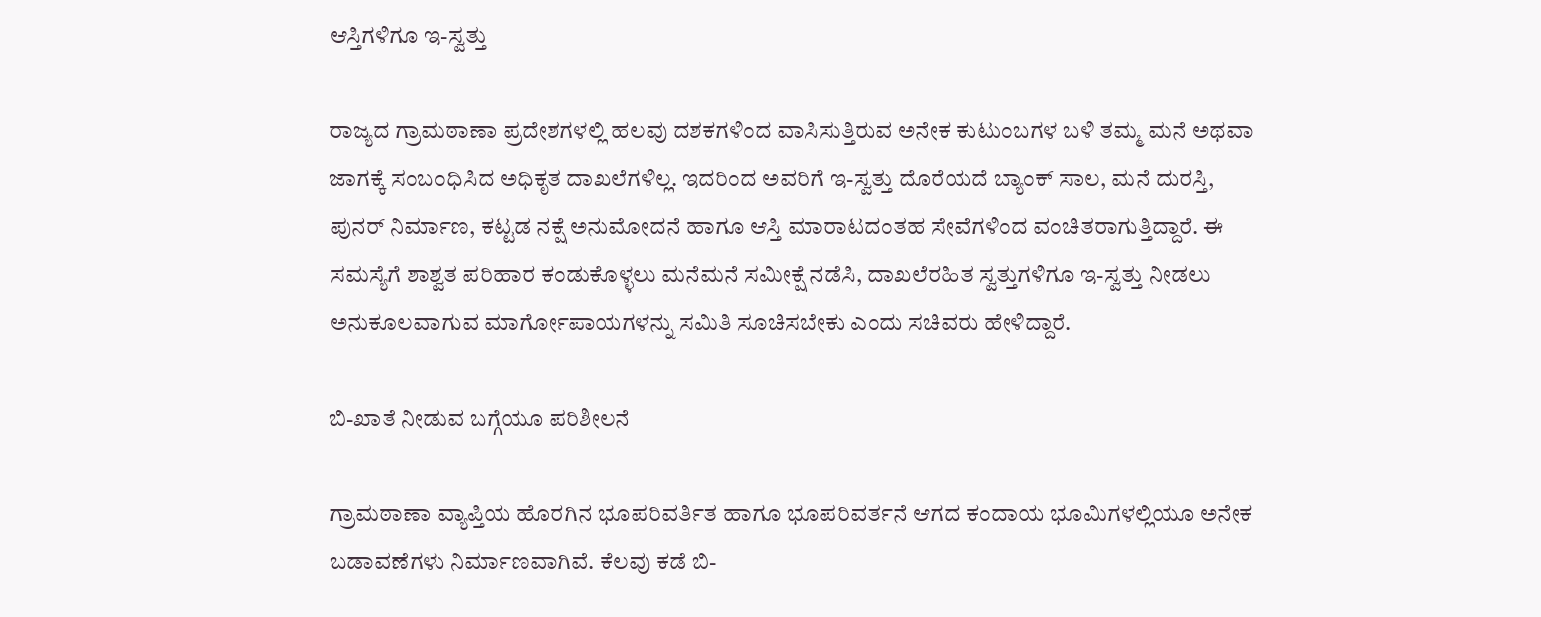ಆಸ್ತಿಗಳಿಗೂ ಇ-ಸ್ವತ್ತು

ರಾಜ್ಯದ ಗ್ರಾಮಠಾಣಾ ಪ್ರದೇಶಗಳಲ್ಲಿ ಹಲವು ದಶಕಗಳಿಂದ ವಾಸಿಸುತ್ತಿರುವ ಅನೇಕ ಕುಟುಂಬಗಳ ಬಳಿ ತಮ್ಮ ಮನೆ ಅಥವಾ ಜಾಗಕ್ಕೆ ಸಂಬಂಧಿಸಿದ ಅಧಿಕೃತ ದಾಖಲೆಗಳಿಲ್ಲ. ಇದರಿಂದ ಅವರಿಗೆ ಇ-ಸ್ವತ್ತು ದೊರೆಯದೆ ಬ್ಯಾಂಕ್ ಸಾಲ, ಮನೆ ದುರಸ್ತಿ, ಪುನರ್ ನಿರ್ಮಾಣ, ಕಟ್ಟಡ ನಕ್ಷೆ ಅನುಮೋದನೆ ಹಾಗೂ ಆಸ್ತಿ ಮಾರಾಟದಂತಹ ಸೇವೆಗಳಿಂದ ವಂಚಿತರಾಗುತ್ತಿದ್ದಾರೆ. ಈ ಸಮಸ್ಯೆಗೆ ಶಾಶ್ವತ ಪರಿಹಾರ ಕಂಡುಕೊಳ್ಳಲು ಮನೆಮನೆ ಸಮೀಕ್ಷೆ ನಡೆಸಿ, ದಾಖಲೆರಹಿತ ಸ್ವತ್ತುಗಳಿಗೂ ಇ-ಸ್ವತ್ತು ನೀಡಲು ಅನುಕೂಲವಾಗುವ ಮಾರ್ಗೋಪಾಯಗಳನ್ನು ಸಮಿತಿ ಸೂಚಿಸಬೇಕು ಎಂದು ಸಚಿವರು ಹೇಳಿದ್ದಾರೆ.

ಬಿ-ಖಾತೆ ನೀಡುವ ಬಗ್ಗೆಯೂ ಪರಿಶೀಲನೆ

ಗ್ರಾಮಠಾಣಾ ವ್ಯಾಪ್ತಿಯ ಹೊರಗಿನ ಭೂಪರಿವರ್ತಿತ ಹಾಗೂ ಭೂಪರಿವರ್ತನೆ ಆಗದ ಕಂದಾಯ ಭೂಮಿಗಳಲ್ಲಿಯೂ ಅನೇಕ ಬಡಾವಣೆಗಳು ನಿರ್ಮಾಣವಾಗಿವೆ. ಕೆಲವು ಕಡೆ ಬಿ-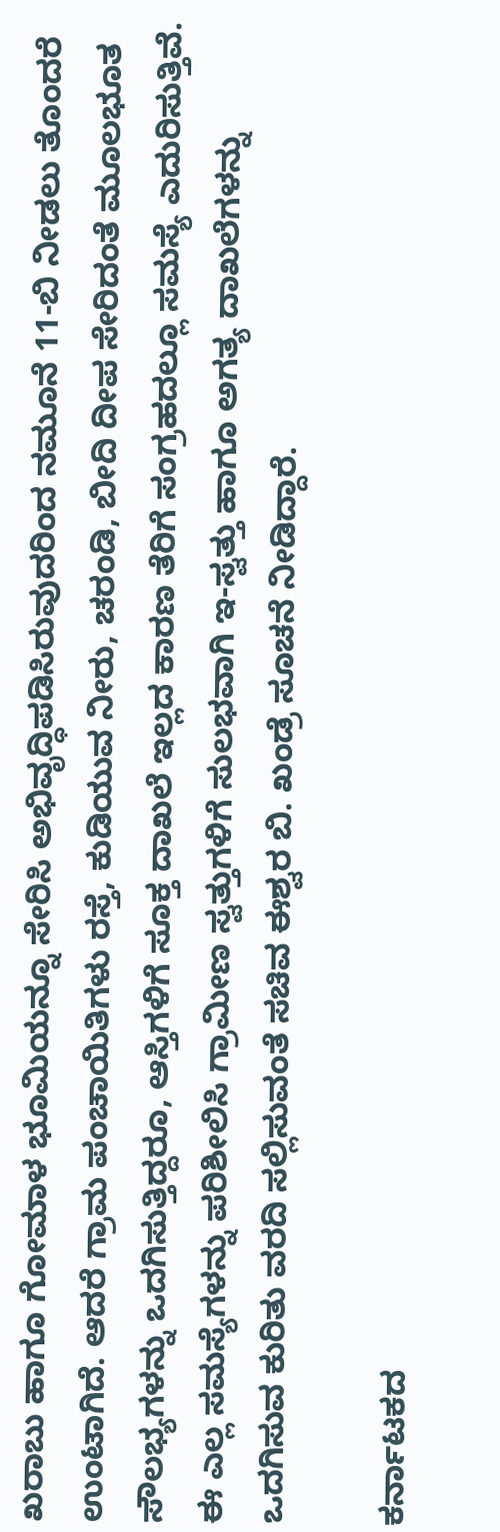ಖರಾಬು ಹಾಗೂ ಗೋಮಾಳ ಭೂಮಿಯನ್ನೂ ಸೇರಿಸಿ ಅಭಿವೃದ್ಧಿಪಡಿಸಿರುವುದರಿಂದ ನಮೂನೆ 11-ಬಿ ನೀಡಲು ತೊಂದರೆ ಉಂಟಾಗಿದೆ. ಆದರೆ ಗ್ರಾಮ ಪಂಚಾಯಿತಿಗಳು ರಸ್ತೆ, ಕುಡಿಯುವ ನೀರು, ಚರಂಡಿ, ಬೀದಿ ದೀಪ ಸೇರಿದಂತೆ ಮೂಲಭೂತ ಸೌಲಭ್ಯಗಳನ್ನು ಒದಗಿಸುತ್ತಿದ್ದರೂ, ಆಸ್ತಿಗಳಿಗೆ ಸೂಕ್ತ ದಾಖಲೆ ಇಲ್ಲದ ಕಾರಣ ತೆರಿಗೆ ಸಂಗ್ರಹದಲ್ಲೂ ಸಮಸ್ಯೆ ಎದುರಿಸುತ್ತಿವೆ. ಈ ಎಲ್ಲ ಸಮಸ್ಯೆಗಳನ್ನು ಪರಿಶೀಲಿಸಿ ಗ್ರಾಮೀಣ ಸ್ವತ್ತುಗಳಿಗೆ ಸುಲಭವಾಗಿ ಇ-ಸ್ವತ್ತು ಹಾಗೂ ಅಗತ್ಯ ದಾಖಲೆಗಳನ್ನು ಒದಗಿಸುವ ಕುರಿತು ವರದಿ ಸಲ್ಲಿಸುವಂತೆ ಸಚಿವ ಈಶ್ವರ ಬಿ. ಖಂಡ್ರೆ ಸೂಚನೆ ನೀಡಿದ್ದಾರೆ.

ಕರ್ನಾಟಕದ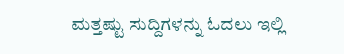ಮತ್ತಷ್ಟು ಸುದ್ದಿಗಳನ್ನು ಓದಲು ಇಲ್ಲಿ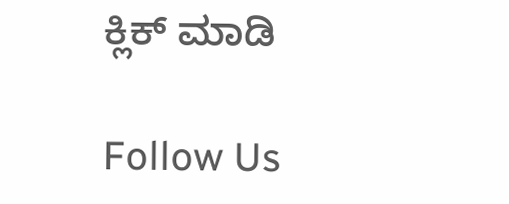ಕ್ಲಿಕ್ ಮಾಡಿ

Follow Us